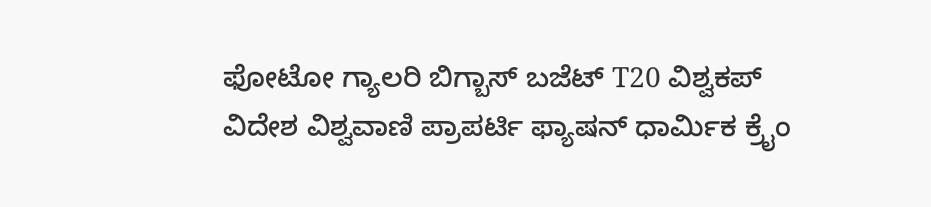ಫೋಟೋ ಗ್ಯಾಲರಿ ಬಿಗ್ಬಾಸ್ ಬಜೆಟ್ T20 ವಿಶ್ವಕಪ್ ವಿದೇಶ ವಿಶ್ವವಾಣಿ ಪ್ರಾಪರ್ಟಿ ಫ್ಯಾಷನ್ ಧಾರ್ಮಿಕ ಕ್ರೈಂ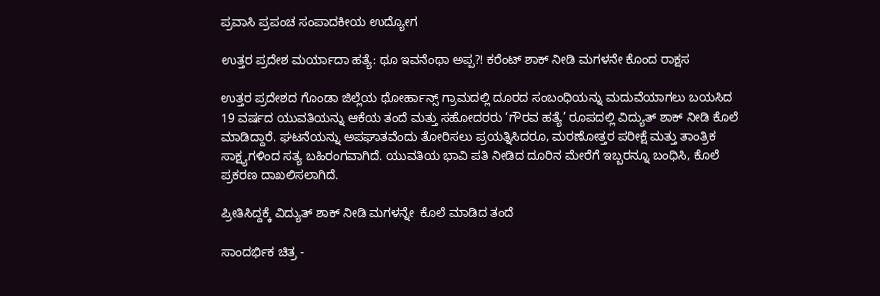ಪ್ರವಾಸಿ ಪ್ರಪಂಚ ಸಂಪಾದಕೀಯ ಉದ್ಯೋಗ

ಉತ್ತರ ಪ್ರದೇಶ ಮರ್ಯಾದಾ ಹತ್ಯೆ: ಥೂ ಇವನೆಂಥಾ ಅಪ್ಪ?! ಕರೆಂಟ್ ಶಾಕ್ ನೀಡಿ ಮಗಳನೇ ಕೊಂದ ರಾಕ್ಷಸ

ಉತ್ತರ ಪ್ರದೇಶದ ಗೊಂಡಾ ಜಿಲ್ಲೆಯ ಥೋರ್ಹಾನ್ಸ್ ಗ್ರಾಮದಲ್ಲಿ ದೂರದ ಸಂಬಂಧಿಯನ್ನು ಮದುವೆಯಾಗಲು ಬಯಸಿದ 19 ವರ್ಷದ ಯುವತಿಯನ್ನು ಆಕೆಯ ತಂದೆ ಮತ್ತು ಸಹೋದರರು ‘ಗೌರವ ಹತ್ಯೆ’ ರೂಪದಲ್ಲಿ ವಿದ್ಯುತ್ ಶಾಕ್ ನೀಡಿ ಕೊಲೆ ಮಾಡಿದ್ದಾರೆ. ಘಟನೆಯನ್ನು ಅಪಘಾತವೆಂದು ತೋರಿಸಲು ಪ್ರಯತ್ನಿಸಿದರೂ, ಮರಣೋತ್ತರ ಪರೀಕ್ಷೆ ಮತ್ತು ತಾಂತ್ರಿಕ ಸಾಕ್ಷ್ಯಗಳಿಂದ ಸತ್ಯ ಬಹಿರಂಗವಾಗಿದೆ. ಯುವತಿಯ ಭಾವಿ ಪತಿ ನೀಡಿದ ದೂರಿನ ಮೇರೆಗೆ ಇಬ್ಬರನ್ನೂ ಬಂಧಿಸಿ, ಕೊಲೆ ಪ್ರಕರಣ ದಾಖಲಿಸಲಾಗಿದೆ.

ಪ್ರೀತಿಸಿದ್ದಕ್ಕೆ ವಿದ್ಯುತ್ ಶಾಕ್ ನೀಡಿ ಮಗಳನ್ನೇ  ಕೊಲೆ ಮಾಡಿದ ತಂದೆ

ಸಾಂದರ್ಭಿಕ ಚಿತ್ರ -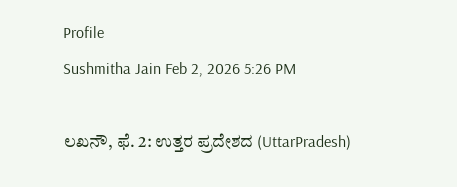Profile
Sushmitha Jain Feb 2, 2026 5:26 PM

ಲಖನೌ, ಫೆ. 2: ಉತ್ತರ ಪ್ರದೇಶದ (UttarPradesh)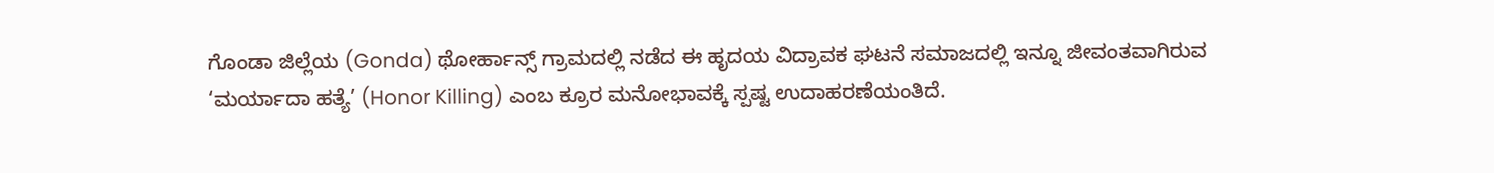ಗೊಂಡಾ ಜಿಲ್ಲೆಯ (Gonda) ಥೋರ್ಹಾನ್ಸ್ ಗ್ರಾಮದಲ್ಲಿ ನಡೆದ ಈ ಹೃದಯ ವಿದ್ರಾವಕ ಘಟನೆ ಸಮಾಜದಲ್ಲಿ ಇನ್ನೂ ಜೀವಂತವಾಗಿರುವ ‘ಮರ್ಯಾದಾ ಹತ್ಯೆ’ (Honor Killing) ಎಂಬ ಕ್ರೂರ ಮನೋಭಾವಕ್ಕೆ ಸ್ಪಷ್ಟ ಉದಾಹರಣೆಯಂತಿದೆ.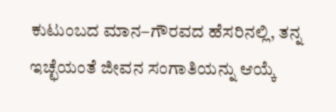ಕುಟುಂಬದ ಮಾನ–ಗೌರವದ ಹೆಸರಿನಲ್ಲಿ, ತನ್ನ ಇಚ್ಛೆಯಂತೆ ಜೀವನ ಸಂಗಾತಿಯನ್ನು ಆಯ್ಕೆ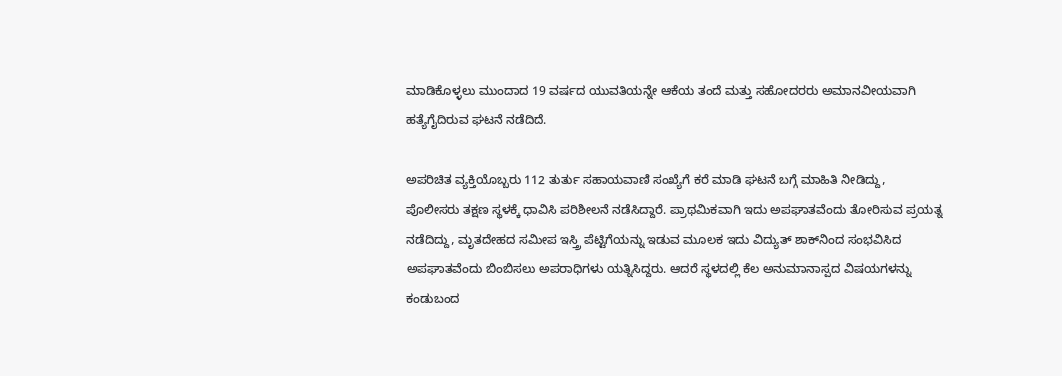ಮಾಡಿಕೊಳ್ಳಲು ಮುಂದಾದ 19 ವರ್ಷದ ಯುವತಿಯನ್ನೇ ಆಕೆಯ ತಂದೆ ಮತ್ತು ಸಹೋದರರು ಅಮಾನವೀಯವಾಗಿ ಹತ್ಯೆಗೈದಿರುವ ಘಟನೆ ನಡೆದಿದೆ.

ಅಪರಿಚಿತ ವ್ಯಕ್ತಿಯೊಬ್ಬರು 112 ತುರ್ತು ಸಹಾಯವಾಣಿ ಸಂಖ್ಯೆಗೆ ಕರೆ ಮಾಡಿ ಘಟನೆ ಬಗ್ಗೆ ಮಾಹಿತಿ ನೀಡಿದ್ದು, ಪೊಲೀಸರು ತಕ್ಷಣ ಸ್ಥಳಕ್ಕೆ ಧಾವಿಸಿ ಪರಿಶೀಲನೆ ನಡೆಸಿದ್ದಾರೆ. ಪ್ರಾಥಮಿಕವಾಗಿ ಇದು ಅಪಘಾತವೆಂದು ತೋರಿಸುವ ಪ್ರಯತ್ನ ನಡೆದಿದ್ದು, ಮೃತದೇಹದ ಸಮೀಪ ಇಸ್ತ್ರಿ ಪೆಟ್ಟಿಗೆಯನ್ನು ಇಡುವ ಮೂಲಕ ಇದು ವಿದ್ಯುತ್ ಶಾಕ್‌ನಿಂದ ಸಂಭವಿಸಿದ ಅಪಘಾತವೆಂದು ಬಿಂಬಿಸಲು ಅಪರಾಧಿಗಳು ಯತ್ನಿಸಿದ್ದರು. ಆದರೆ ಸ್ಥಳದಲ್ಲಿ ಕೆಲ ಅನುಮಾನಾಸ್ಪದ ವಿಷಯಗಳನ್ನು ಕಂಡುಬಂದ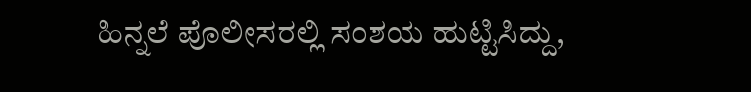ಹಿನ್ನಲೆ ಪೊಲೀಸರಲ್ಲಿ ಸಂಶಯ ಹುಟ್ಟಿಸಿದ್ದು,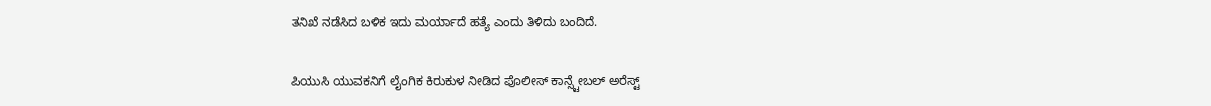ತನಿಖೆ ನಡೆಸಿದ ಬಳಿಕ ಇದು ಮರ್ಯಾದೆ ಹತ್ಯೆ ಎಂದು ತಿಳಿದು ಬಂದಿದೆ.

ಪಿಯುಸಿ ಯುವಕನಿಗೆ ಲೈಂಗಿಕ ಕಿರುಕುಳ ನೀಡಿದ ಪೊಲೀಸ್‌ ಕಾನ್ಸ್ಟೇಬಲ್ ಅರೆಸ್ಟ್‌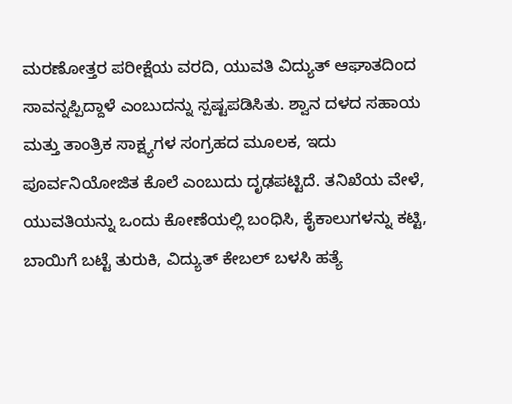ಮರಣೋತ್ತರ ಪರೀಕ್ಷೆಯ ವರದಿ, ಯುವತಿ ವಿದ್ಯುತ್ ಆಘಾತದಿಂದ ಸಾವನ್ನಪ್ಪಿದ್ದಾಳೆ ಎಂಬುದನ್ನು ಸ್ಪಷ್ಟಪಡಿಸಿತು. ಶ್ವಾನ ದಳದ ಸಹಾಯ ಮತ್ತು ತಾಂತ್ರಿಕ ಸಾಕ್ಷ್ಯಗಳ ಸಂಗ್ರಹದ ಮೂಲಕ, ಇದು ಪೂರ್ವನಿಯೋಜಿತ ಕೊಲೆ ಎಂಬುದು ದೃಢಪಟ್ಟಿದೆ. ತನಿಖೆಯ ವೇಳೆ, ಯುವತಿಯನ್ನು ಒಂದು ಕೋಣೆಯಲ್ಲಿ ಬಂಧಿಸಿ, ಕೈಕಾಲುಗಳನ್ನು ಕಟ್ಟಿ, ಬಾಯಿಗೆ ಬಟ್ಟೆ ತುರುಕಿ, ವಿದ್ಯುತ್ ಕೇಬಲ್ ಬಳಸಿ ಹತ್ಯೆ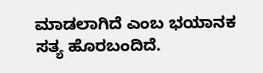ಮಾಡಲಾಗಿದೆ ಎಂಬ ಭಯಾನಕ ಸತ್ಯ ಹೊರಬಂದಿದೆ.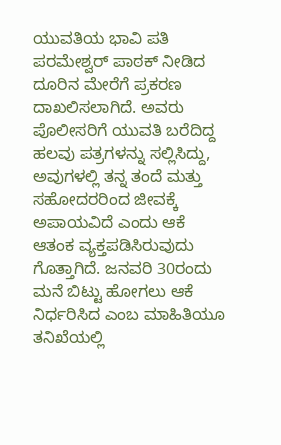ಯುವತಿಯ ಭಾವಿ ಪತಿ ಪರಮೇಶ್ವರ್ ಪಾಠಕ್ ನೀಡಿದ ದೂರಿನ ಮೇರೆಗೆ ಪ್ರಕರಣ ದಾಖಲಿಸಲಾಗಿದೆ. ಅವರು ಪೊಲೀಸರಿಗೆ ಯುವತಿ ಬರೆದಿದ್ದ ಹಲವು ಪತ್ರಗಳನ್ನು ಸಲ್ಲಿಸಿದ್ದು, ಅವುಗಳಲ್ಲಿ ತನ್ನ ತಂದೆ ಮತ್ತು ಸಹೋದರರಿಂದ ಜೀವಕ್ಕೆ ಅಪಾಯವಿದೆ ಎಂದು ಆಕೆ ಆತಂಕ ವ್ಯಕ್ತಪಡಿಸಿರುವುದು ಗೊತ್ತಾಗಿದೆ. ಜನವರಿ 30ರಂದು ಮನೆ ಬಿಟ್ಟು ಹೋಗಲು ಆಕೆ ನಿರ್ಧರಿಸಿದ ಎಂಬ ಮಾಹಿತಿಯೂ ತನಿಖೆಯಲ್ಲಿ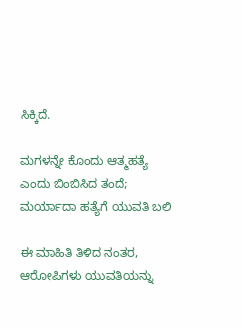ಸಿಕ್ಕಿದೆ.

ಮಗಳನ್ನೇ ಕೊಂದು ಆತ್ಮಹತ್ಯೆ ಎಂದು ಬಿಂಬಿಸಿದ ತಂದೆ; ಮರ್ಯಾದಾ ಹತ್ಯೆಗೆ ಯುವತಿ ಬಲಿ

ಈ ಮಾಹಿತಿ ತಿಳಿದ ನಂತರ, ಆರೋಪಿಗಳು ಯುವತಿಯನ್ನು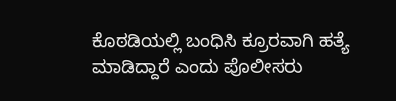ಕೊಠಡಿಯಲ್ಲಿ ಬಂಧಿಸಿ ಕ್ರೂರವಾಗಿ ಹತ್ಯೆ ಮಾಡಿದ್ದಾರೆ ಎಂದು ಪೊಲೀಸರು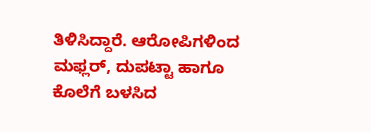ತಿಳಿಸಿದ್ದಾರೆ. ಆರೋಪಿಗಳಿಂದ ಮಫ್ಲರ್, ದುಪಟ್ಟಾ ಹಾಗೂ ಕೊಲೆಗೆ ಬಳಸಿದ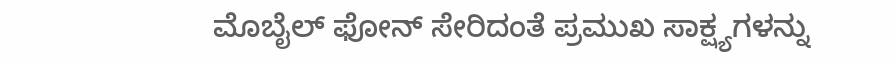ಮೊಬೈಲ್ ಫೋನ್ ಸೇರಿದಂತೆ ಪ್ರಮುಖ ಸಾಕ್ಷ್ಯಗಳನ್ನು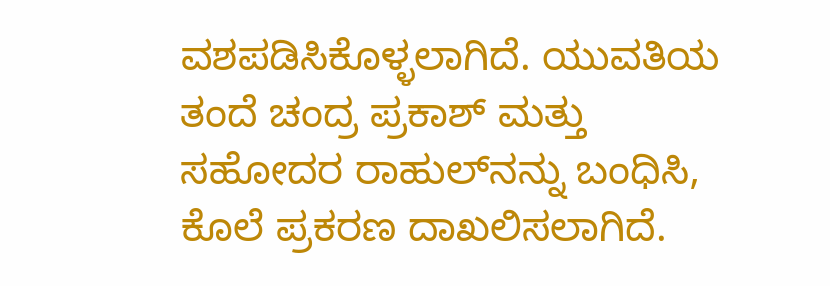ವಶಪಡಿಸಿಕೊಳ್ಳಲಾಗಿದೆ. ಯುವತಿಯ ತಂದೆ ಚಂದ್ರ ಪ್ರಕಾಶ್ ಮತ್ತು ಸಹೋದರ ರಾಹುಲ್‌ನನ್ನು ಬಂಧಿಸಿ, ಕೊಲೆ ಪ್ರಕರಣ ದಾಖಲಿಸಲಾಗಿದೆ.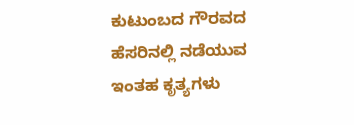ಕುಟುಂಬದ ಗೌರವದ ಹೆಸರಿನಲ್ಲಿ ನಡೆಯುವ ಇಂತಹ ಕೃತ್ಯಗಳು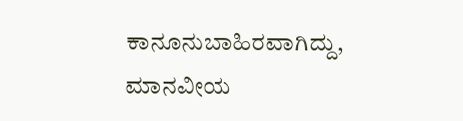ಕಾನೂನುಬಾಹಿರವಾಗಿದ್ದು, ಮಾನವೀಯ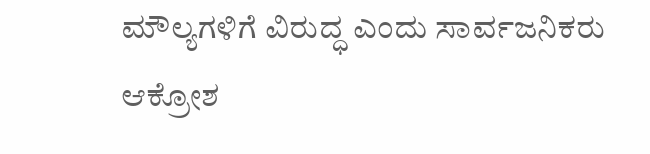ಮೌಲ್ಯಗಳಿಗೆ ವಿರುದ್ಧ ಎಂದು ಸಾರ್ವಜನಿಕರು ಆಕ್ರೋಶ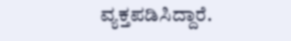ವ್ಯಕ್ತಪಡಿಸಿದ್ದಾರೆ.